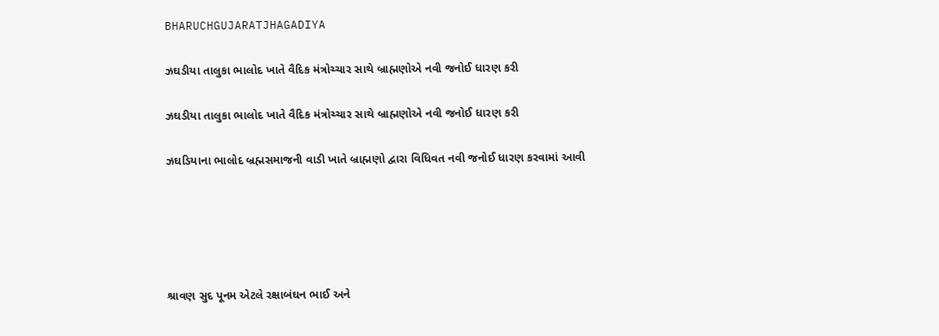BHARUCHGUJARATJHAGADIYA

ઝઘડીયા તાલુકા ભાલોદ ખાતે વૈદિક મંત્રોચ્ચાર સાથે બ્રાહ્મણોએ નવી જનોઈ ધારણ કરી

ઝઘડીયા તાલુકા ભાલોદ ખાતે વૈદિક મંત્રોચ્ચાર સાથે બ્રાહ્મણોએ નવી જનોઈ ધારણ કરી

ઝઘડિયાના ભાલોદ બ્રહ્મસમાજની વાડી ખાતે બ્રાહ્મણો દ્વારા વિધિવત નવી જનોઈ ધારણ કરવામાં આવી





શ્રાવણ સુદ પૂનમ એટલે રક્ષાબંઘન ભાઈ અને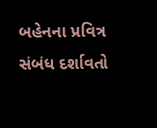બહેનના પ્રવિત્ર સંબંધ દર્શાવતો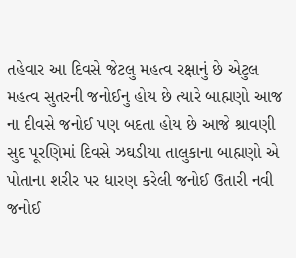તહેવાર આ દિવસે જેટલુ મહત્વ રક્ષાનું છે એટુલ મહત્વ સુતરની જનોઈનુ હોય છે ત્યારે બાહ્મણો આજ ના દીવસે જનોઈ પણ બદતા હોય છે આજે શ્રાવણી સુદ પૂરણિમાં દિવસે ઝઘડીયા તાલુકાના બાહ્મણો એ પોતાના શરીર પર ધારણ કરેલી જનોઈ ઉતારી નવી જનોઈ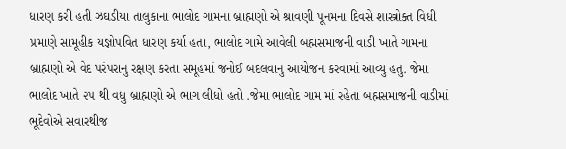ધારણ કરી હતી ઝઘડીયા તાલુકાના ભાલોદ ગામના બ્રાહ્મણો એ શ્રાવણી પૂનમના દિવસે શાસ્ત્રોક્ત વિધી પ્રમાણે સામૂહીક યજ્ઞોપવિત ધારણ કર્યા હતા, ભાલોદ ગામે આવેલી બહ્મસમાજની વાડી ખાતે ગામના બ્રાહ્મણો એ વેદ પરંપરાનુ રક્ષણ કરતા સમૂહમાં જનોઈ બદલવાનુ આયોજન કરવામાં આવ્યુ હતુ. જેમા ભાલોદ ખાતે ૨૫ થી વધુ બ્રાહ્મણો એ ભાગ લીધો હતો .જેમા ભાલોદ ગામ માં રહેતા બહ્મસમાજની વાડીમાં ભૂદેવોએ સવારથીજ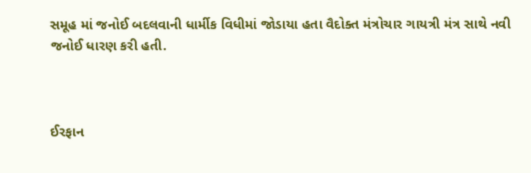સમૂહ માં જનોઈ બદલવાની ધાર્મીક વિધીમાં જોડાયા હતા વૈદોક્ત મંત્રોચાર ગાયત્રી મંત્ર સાથે નવી જનોઈ ધારણ કરી હતી.



ઈરફાન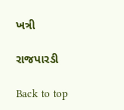ખત્રી

રાજપારડી

Back to top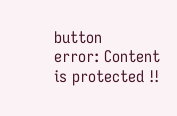button
error: Content is protected !!